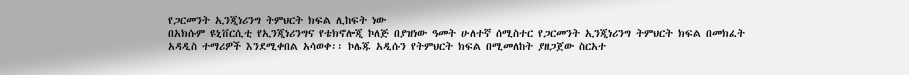የጋርመንት ኢንጂነሪንግ ትምህርት ክፍል ሊከፍት ነው
በአክሱም ዩኒቨርሲቲ የኢንጂነሪንግና የቴክኖሎጂ ኮለጅ በያዝነው ዓመት ሁለተኛ ሰሚስተር የጋርመንት ኢንጂነሪንግ ትምህርት ክፍል በመክፈት አዳዲስ ተማሪዎች እንደሚቀበል አሳወቀ፡፡ ኮሌጁ አዲሱን የትምህርት ክፍል በሚመለከት ያዘጋጀው ስርአተ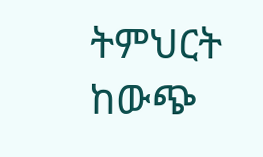ትምህርት ከውጭ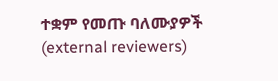ተቋም የመጡ ባለሙያዎች (external reviewers)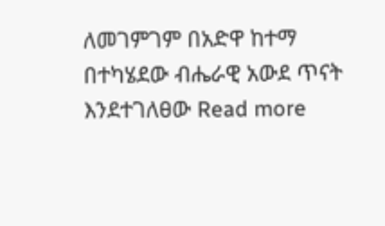ለመገምገም በአድዋ ከተማ በተካሄደው ብሔራዊ አውደ ጥናት እንደተገለፀው Read more